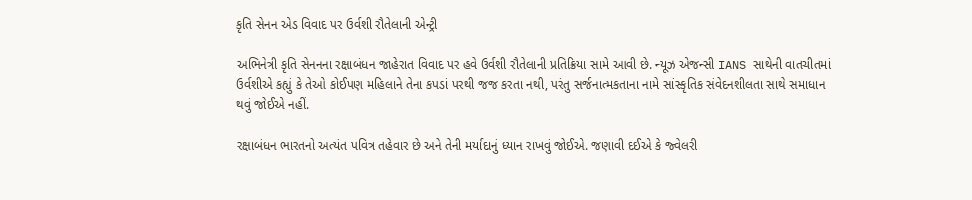કૃતિ સેનન એડ વિવાદ પર ઉર્વશી રૌતેલાની એન્ટ્રી

અભિનેત્રી કૃતિ સેનનના રક્ષાબંધન જાહેરાત વિવાદ પર હવે ઉર્વશી રૌતેલાની પ્રતિક્રિયા સામે આવી છે. ન્યૂઝ એજન્સી IANS સાથેની વાતચીતમાં ઉર્વશીએ કહ્યું કે તેઓ કોઈપણ મહિલાને તેના કપડાં પરથી જજ કરતા નથી, પરંતુ સર્જનાત્મકતાના નામે સાંસ્કૃતિક સંવેદનશીલતા સાથે સમાધાન થવું જોઈએ નહીં.

રક્ષાબંધન ભારતનો અત્યંત પવિત્ર તહેવાર છે અને તેની મર્યાદાનું ધ્યાન રાખવું જોઈએ. જણાવી દઈએ કે જ્વેલરી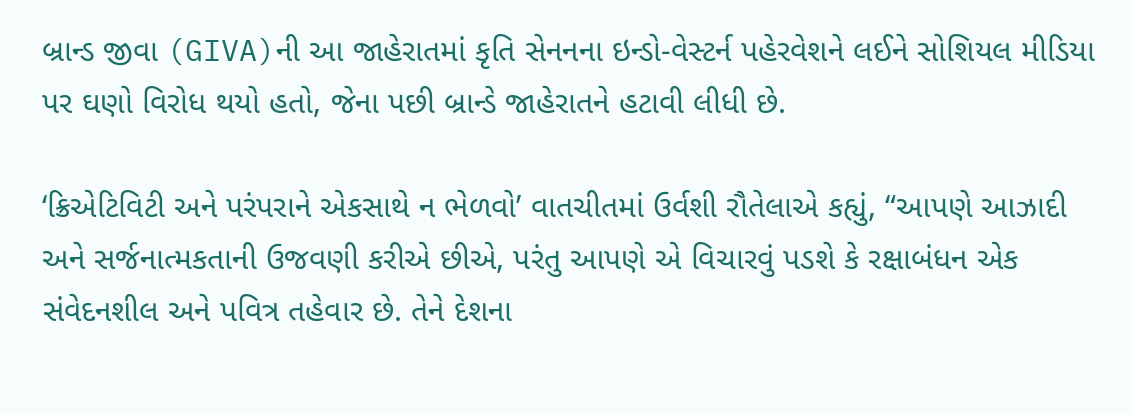બ્રાન્ડ જીવા (GIVA)ની આ જાહેરાતમાં કૃતિ સેનનના ઇન્ડો-વેસ્ટર્ન પહેરવેશને લઈને સોશિયલ મીડિયા પર ઘણો વિરોધ થયો હતો, જેના પછી બ્રાન્ડે જાહેરાતને હટાવી લીધી છે.

‘ક્રિએટિવિટી અને પરંપરાને એકસાથે ન ભેળવો’ વાતચીતમાં ઉર્વશી રૌતેલાએ કહ્યું, “આપણે આઝાદી અને સર્જનાત્મકતાની ઉજવણી કરીએ છીએ, પરંતુ આપણે એ વિચારવું પડશે કે રક્ષાબંધન એક સંવેદનશીલ અને પવિત્ર તહેવાર છે. તેને દેશના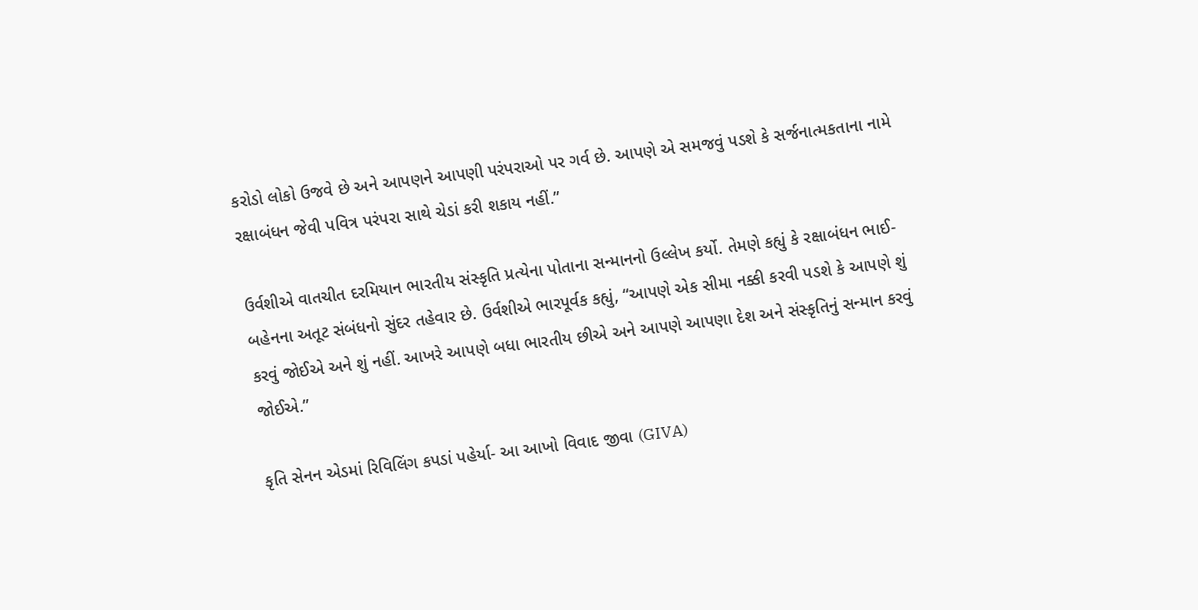કરોડો લોકો ઉજવે છે અને આપણને આપણી પરંપરાઓ પર ગર્વ છે. આપણે એ સમજવું પડશે કે સર્જનાત્મકતાના નામે રક્ષાબંધન જેવી પવિત્ર પરંપરા સાથે ચેડાં કરી શકાય નહીં.”

ઉર્વશીએ વાતચીત દરમિયાન ભારતીય સંસ્કૃતિ પ્રત્યેના પોતાના સન્માનનો ઉલ્લેખ કર્યો. તેમણે કહ્યું કે રક્ષાબંધન ભાઈ-બહેનના અતૂટ સંબંધનો સુંદર તહેવાર છે. ઉર્વશીએ ભારપૂર્વક કહ્યું, “આપણે એક સીમા નક્કી કરવી પડશે કે આપણે શું કરવું જોઈએ અને શું નહીં. આખરે આપણે બધા ભારતીય છીએ અને આપણે આપણા દેશ અને સંસ્કૃતિનું સન્માન કરવું જોઈએ.”

કૃતિ સેનન એડમાં રિવિલિંગ કપડાં પહેર્યા- આ આખો વિવાદ જીવા (GIVA)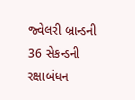જ્વેલરી બ્રાન્ડની 36 સેકન્ડની રક્ષાબંધન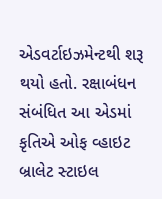એડવર્ટાઇઝમેન્ટથી શરૂ થયો હતો. રક્ષાબંધન સંબંધિત આ એડમાં કૃતિએ ઓફ વ્હાઇટ બ્રાલેટ સ્ટાઇલ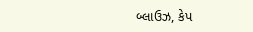બ્લાઉઝ, કેપ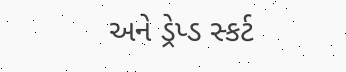અને ડ્રેપ્ડ સ્કર્ટ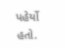પહેર્યો હતો.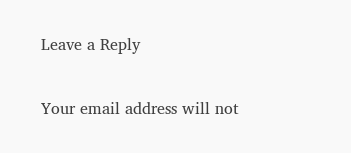Leave a Reply

Your email address will not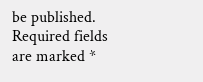be published. Required fields are marked *